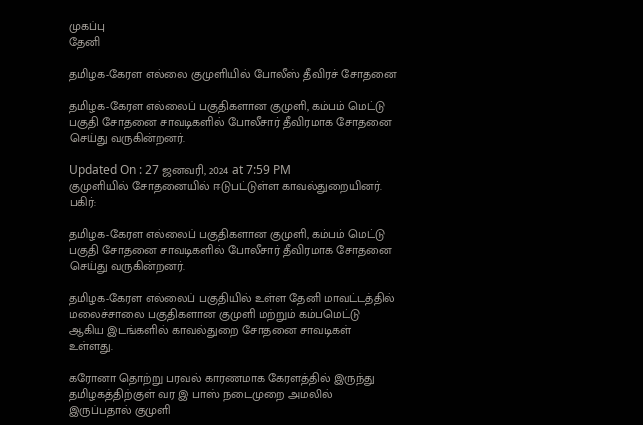முகப்பு
தேனி

தமிழக-கேரள எல்லை குமுளியில் போலீஸ் தீவிரச் சோதனை

தமிழக-கேரள எல்லைப் பகுதிகளான குமுளி, கம்பம் மெட்டு பகுதி சோதனை சாவடிகளில் போலீசார் தீவிரமாக சோதனை செய்து வருகின்றனர்.

Updated On : 27 ஜனவரி, 2024 at 7:59 PM
குமுளியில் சோதனையில் ஈடுபட்டுள்ள காவல்துறையினர்.
பகிர்:

தமிழக-கேரள எல்லைப் பகுதிகளான குமுளி, கம்பம் மெட்டு பகுதி சோதனை சாவடிகளில் போலீசார் தீவிரமாக சோதனை செய்து வருகின்றனர்.

தமிழக-கேரள எல்லைப் பகுதியில் உள்ள தேனி மாவட்டத்தில் மலைச்சாலை பகுதிகளான குமுளி மற்றும் கம்பமெட்டு ஆகிய இடங்களில் காவல்துறை சோதனை சாவடிகள் உள்ளது.

கரோனா தொற்று பரவல் காரணமாக கேரளத்தில் இருந்து தமிழகத்திற்குள் வர இ பாஸ் நடைமுறை அமலில் இருப்பதால் குமுளி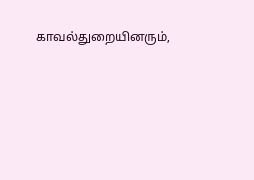காவல்துறையினரும்,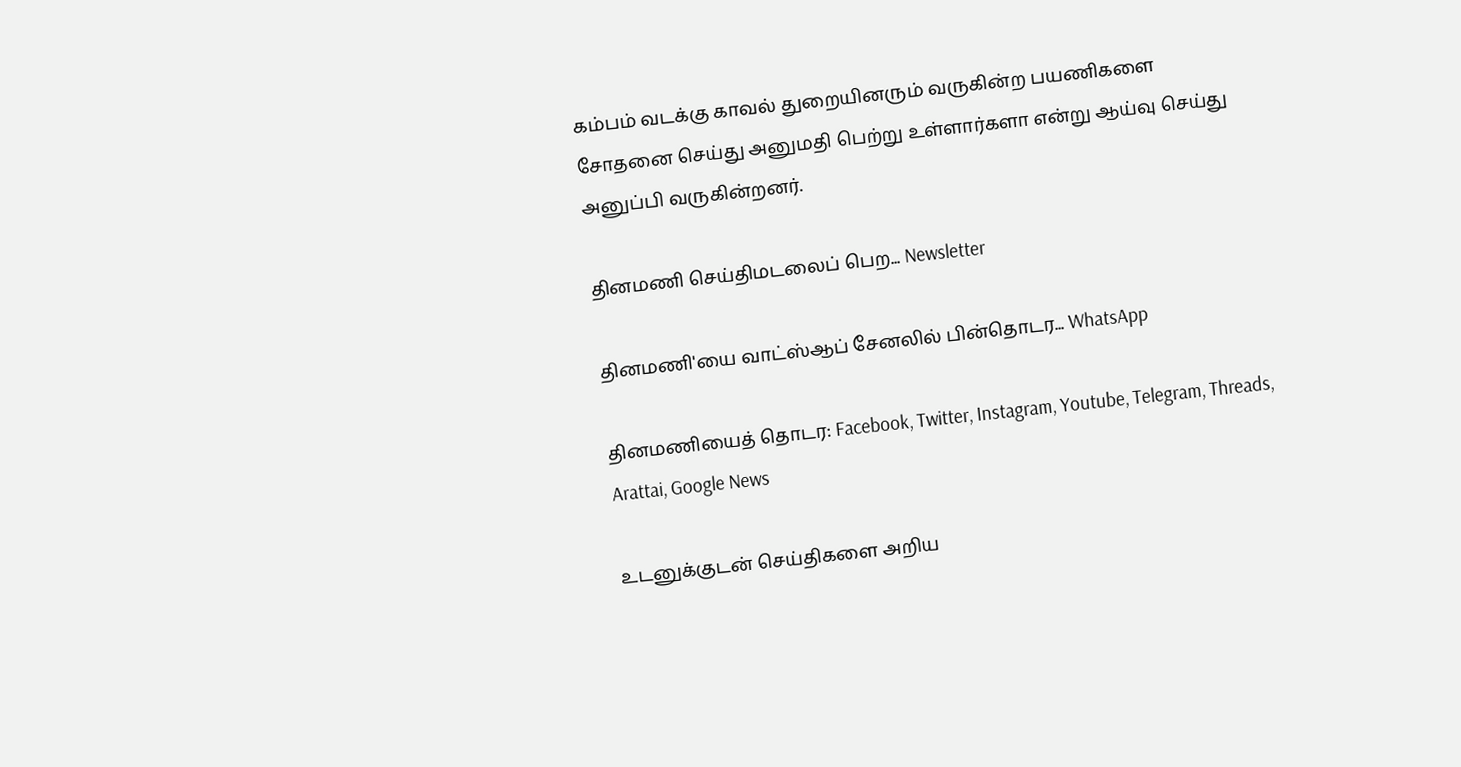கம்பம் வடக்கு காவல் துறையினரும் வருகின்ற பயணிகளை சோதனை செய்து அனுமதி பெற்று உள்ளார்களா என்று ஆய்வு செய்து அனுப்பி வருகின்றனர்.

தினமணி செய்திமடலைப் பெற... Newsletter

தினமணி'யை வாட்ஸ்ஆப் சேனலில் பின்தொடர... WhatsApp

தினமணியைத் தொடர: Facebook, Twitter, Instagram, Youtube, Telegram, Threads, Arattai, Google News

உடனுக்குடன் செய்திகளை அறிய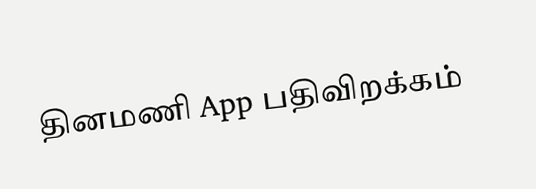தினமணி App பதிவிறக்கம்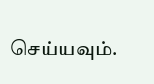செய்யவும்.